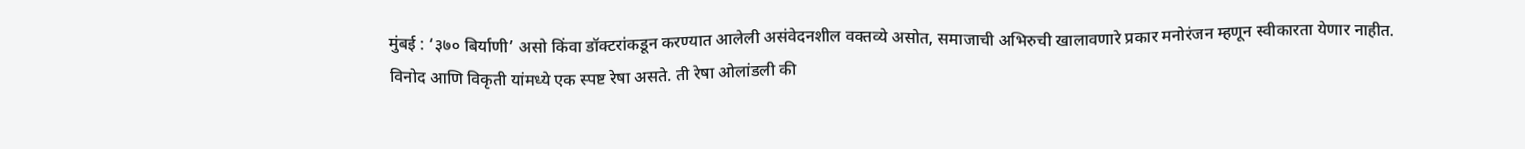मुंबई : ‘३७० बिर्याणी’ असो किंवा डॉक्टरांकडून करण्यात आलेली असंवेदनशील वक्तव्ये असोत, समाजाची अभिरुची खालावणारे प्रकार मनोरंजन म्हणून स्वीकारता येणार नाहीत.
विनोद आणि विकृती यांमध्ये एक स्पष्ट रेषा असते. ती रेषा ओलांडली की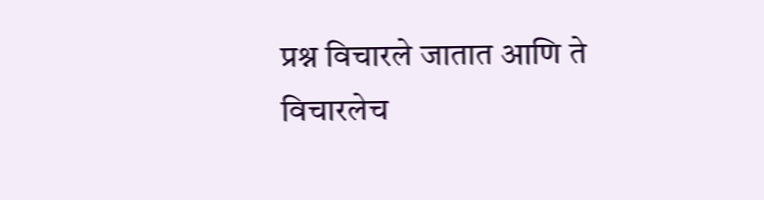प्रश्न विचारले जातात आणि ते विचारलेच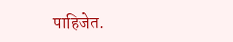पाहिजेत.